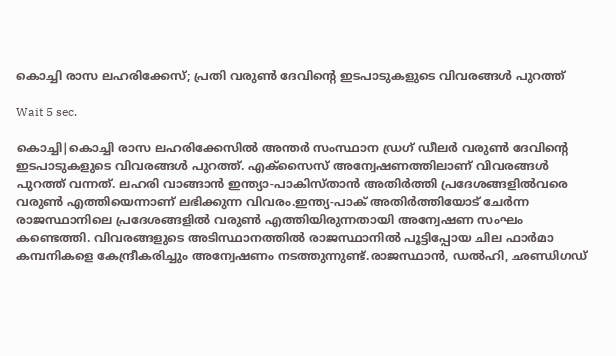കൊച്ചി രാസ ലഹരിക്കേസ്; പ്രതി വരുണ്‍ ദേവിന്റെ ഇടപാടുകളുടെ വിവരങ്ങള്‍ പുറത്ത്

Wait 5 sec.

കൊച്ചി|കൊച്ചി രാസ ലഹരിക്കേസില്‍ അന്തര്‍ സംസ്ഥാന ഡ്രഗ് ഡീലര്‍ വരുണ്‍ ദേവിന്റെ ഇടപാടുകളുടെ വിവരങ്ങള്‍ പുറത്ത്. എക്സൈസ് അന്വേഷണത്തിലാണ് വിവരങ്ങള്‍ പുറത്ത് വന്നത്. ലഹരി വാങ്ങാന്‍ ഇന്ത്യാ-പാകിസ്താന്‍ അതിര്‍ത്തി പ്രദേശങ്ങളില്‍വരെ വരുണ്‍ എത്തിയെന്നാണ് ലഭിക്കുന്ന വിവരം.ഇന്ത്യ-പാക് അതിര്‍ത്തിയോട് ചേര്‍ന്ന രാജസ്ഥാനിലെ പ്രദേശങ്ങളില്‍ വരുണ്‍ എത്തിയിരുന്നതായി അന്വേഷണ സംഘം കണ്ടെത്തി. വിവരങ്ങളുടെ അടിസ്ഥാനത്തില്‍ രാജസ്ഥാനില്‍ പൂട്ടിപ്പോയ ചില ഫാര്‍മാ കമ്പനികളെ കേന്ദ്രീകരിച്ചും അന്വേഷണം നടത്തുന്നുണ്ട്.രാജസ്ഥാന്‍, ഡല്‍ഹി, ഛണ്ഡിഗഡ്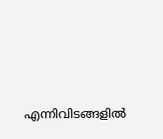എന്നിവിടങ്ങളില്‍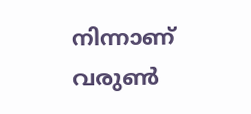നിന്നാണ് വരുണ്‍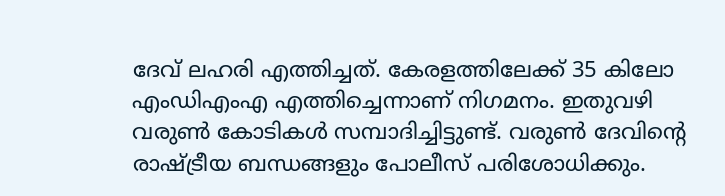ദേവ് ലഹരി എത്തിച്ചത്. കേരളത്തിലേക്ക് 35 കിലോ എംഡിഎംഎ എത്തിച്ചെന്നാണ് നിഗമനം. ഇതുവഴി വരുണ്‍ കോടികള്‍ സമ്പാദിച്ചിട്ടുണ്ട്. വരുണ്‍ ദേവിന്റെ രാഷ്ട്രീയ ബന്ധങ്ങളും പോലീസ് പരിശോധിക്കും.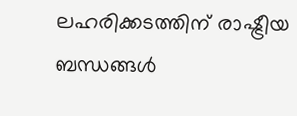ലഹരിക്കടത്തിന് രാഷ്ട്രീയ ബന്ധങ്ങള്‍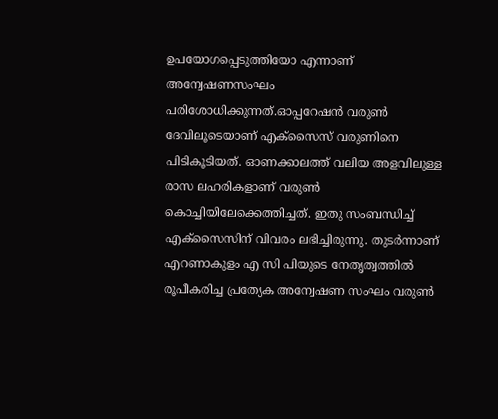ഉപയോഗപ്പെടുത്തിയോ എന്നാണ് അന്വേഷണസംഘം പരിശോധിക്കുന്നത്.ഓപ്പറേഷന്‍ വരുണ്‍ ദേവിലൂടെയാണ് എക്സൈസ് വരുണിനെ പിടികൂടിയത്. ഓണക്കാലത്ത് വലിയ അളവിലുള്ള രാസ ലഹരികളാണ് വരുണ്‍ കൊച്ചിയിലേക്കെത്തിച്ചത്. ഇതു സംബന്ധിച്ച് എക്സൈസിന് വിവരം ലഭിച്ചിരുന്നു. തുടര്‍ന്നാണ് എറണാകുളം എ സി പിയുടെ നേതൃത്വത്തില്‍ രൂപീകരിച്ച പ്രത്യേക അന്വേഷണ സംഘം വരുണ്‍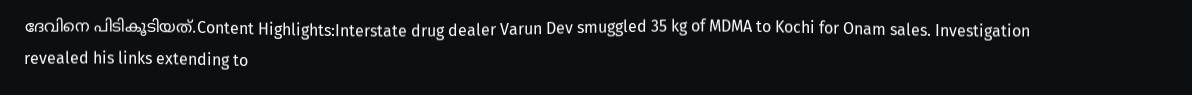ദേവിനെ പിടികൂടിയത്.Content Highlights:Interstate drug dealer Varun Dev smuggled 35 kg of MDMA to Kochi for Onam sales. Investigation revealed his links extending to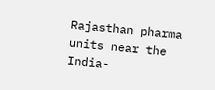Rajasthan pharma units near the India-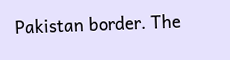Pakistan border. The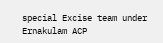special Excise team under Ernakulam ACP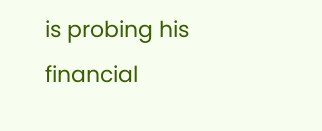is probing his financial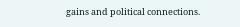gains and political connections.